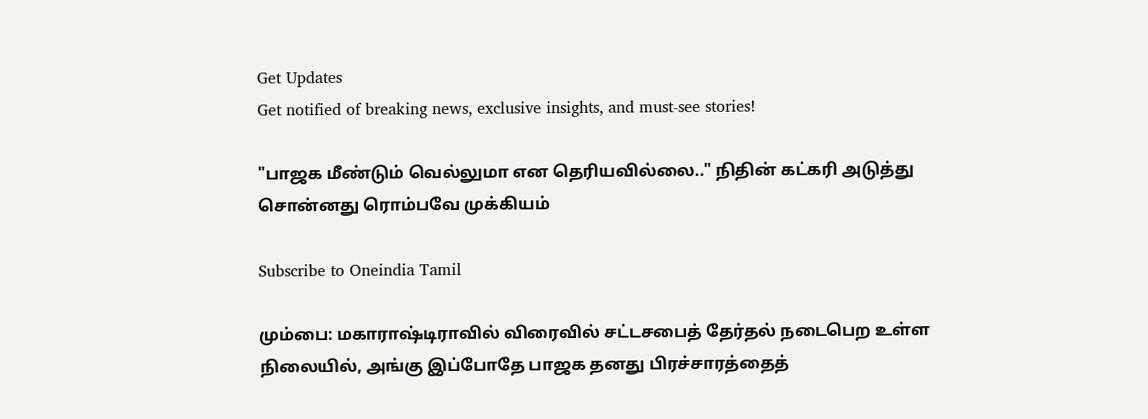Get Updates
Get notified of breaking news, exclusive insights, and must-see stories!

"பாஜக மீண்டும் வெல்லுமா என தெரியவில்லை.." நிதின் கட்கரி அடுத்து சொன்னது ரொம்பவே முக்கியம்

Subscribe to Oneindia Tamil

மும்பை: மகாராஷ்டிராவில் விரைவில் சட்டசபைத் தேர்தல் நடைபெற உள்ள நிலையில், அங்கு இப்போதே பாஜக தனது பிரச்சாரத்தைத்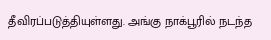தீவிரப்படுத்தியுள்ளது. அங்கு நாக்பூரில் நடந்த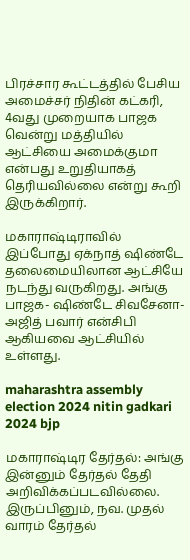பிரச்சார கூட்டத்தில் பேசிய அமைச்சர் நிதின் கட்கரி, 4வது முறையாக பாஜக வென்று மத்தியில் ஆட்சியை அமைக்குமா என்பது உறுதியாகத் தெரியவில்லை என்று கூறி இருக்கிறார்.

மகாராஷ்டிராவில் இப்போது ஏக்நாத் ஷிண்டே தலைமையிலான ஆட்சியே நடந்து வருகிறது. அங்கு பாஜக- ஷிண்டே சிவசேனா- அஜித் பவார் என்சிபி ஆகியவை ஆட்சியில் உள்ளது.

maharashtra assembly election 2024 nitin gadkari 2024 bjp

மகாராஷ்டிர தேர்தல்: அங்கு இன்னும் தேர்தல் தேதி அறிவிக்கப்படவில்லை. இருப்பினும், நவ. முதல் வாரம் தேர்தல்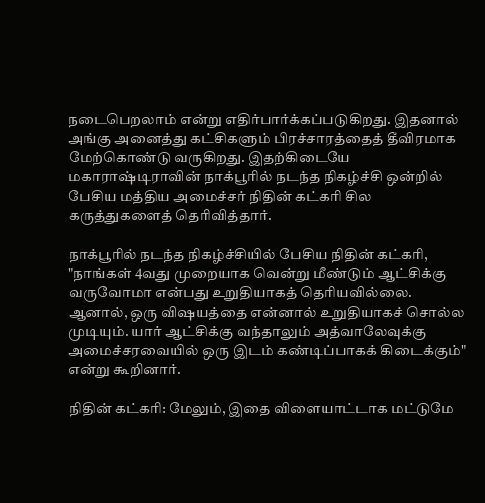நடைபெறலாம் என்று எதிர்பார்க்கப்படுகிறது. இதனால் அங்கு அனைத்து கட்சிகளும் பிரச்சாரத்தைத் தீவிரமாக மேற்கொண்டு வருகிறது. இதற்கிடையே மகாராஷ்டிராவின் நாக்பூரில் நடந்த நிகழ்ச்சி ஒன்றில் பேசிய மத்திய அமைச்சர் நிதின் கட்கரி சில கருத்துகளைத் தெரிவித்தார்.

நாக்பூரில் நடந்த நிகழ்ச்சியில் பேசிய நிதின் கட்கரி, "நாங்கள் 4வது முறையாக வென்று மீண்டும் ஆட்சிக்கு வருவோமா என்பது உறுதியாகத் தெரியவில்லை. ஆனால், ஒரு விஷயத்தை என்னால் உறுதியாகச் சொல்ல முடியும். யார் ஆட்சிக்கு வந்தாலும் அத்வாலேவுக்கு அமைச்சரவையில் ஒரு இடம் கண்டிப்பாகக் கிடைக்கும்" என்று கூறினார்.

நிதின் கட்கரி: மேலும், இதை விளையாட்டாக மட்டுமே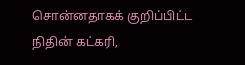சொன்னதாகக் குறிப்பிட்ட நிதின் கட்கரி,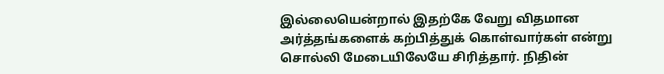இல்லையென்றால் இதற்கே வேறு விதமான அர்த்தங்களைக் கற்பித்துக் கொள்வார்கள் என்று சொல்லி மேடையிலேயே சிரித்தார். நிதின்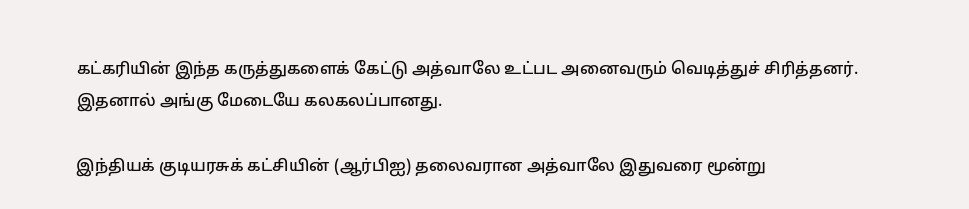கட்கரியின் இந்த கருத்துகளைக் கேட்டு அத்வாலே உட்பட அனைவரும் வெடித்துச் சிரித்தனர். இதனால் அங்கு மேடையே கலகலப்பானது.

இந்தியக் குடியரசுக் கட்சியின் (ஆர்பிஐ) தலைவரான அத்வாலே இதுவரை மூன்று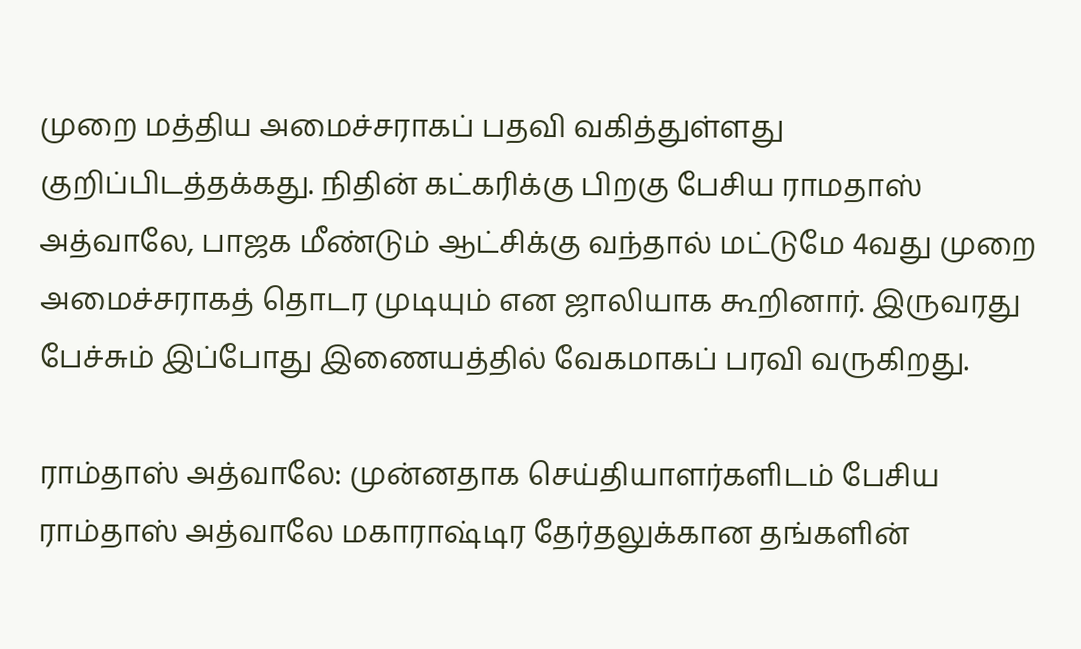முறை மத்திய அமைச்சராகப் பதவி வகித்துள்ளது குறிப்பிடத்தக்கது. நிதின் கட்கரிக்கு பிறகு பேசிய ராமதாஸ் அத்வாலே, பாஜக மீண்டும் ஆட்சிக்கு வந்தால் மட்டுமே 4வது முறை அமைச்சராகத் தொடர முடியும் என ஜாலியாக கூறினார். இருவரது பேச்சும் இப்போது இணையத்தில் வேகமாகப் பரவி வருகிறது.

ராம்தாஸ் அத்வாலே: முன்னதாக செய்தியாளர்களிடம் பேசிய ராம்தாஸ் அத்வாலே மகாராஷ்டிர தேர்தலுக்கான தங்களின்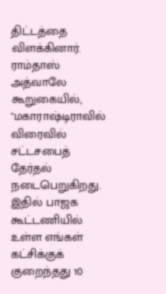திட்டத்தை விளக்கினார். ராம்தாஸ் அத்வாலே கூறுகையில், "மகாராஷ்டிராவில் விரைவில் சட்டசபைத் தேர்தல் நடைபெறுகிறது. இதில் பாஜக கூட்டணியில் உள்ள எங்கள் கட்சிக்குக் குறைந்தது 10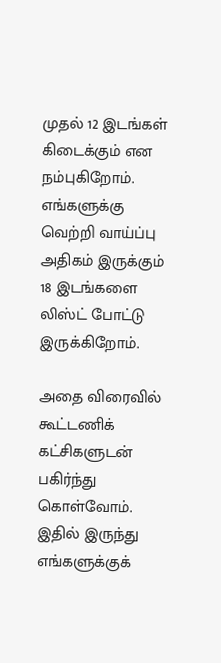முதல் 12 இடங்கள் கிடைக்கும் என நம்புகிறோம். எங்களுக்கு வெற்றி வாய்ப்பு அதிகம் இருக்கும் 18 இடங்களை லிஸ்ட் போட்டு இருக்கிறோம்.

அதை விரைவில் கூட்டணிக் கட்சிகளுடன் பகிர்ந்து கொள்வோம். இதில் இருந்து எங்களுக்குக்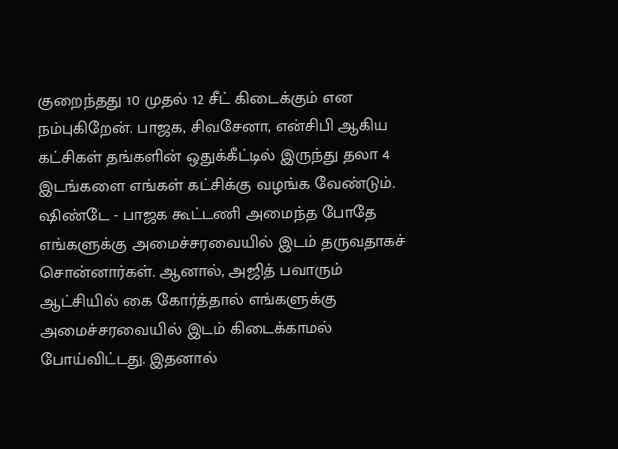குறைந்தது 10 முதல் 12 சீட் கிடைக்கும் என நம்புகிறேன். பாஜக, சிவசேனா, என்சிபி ஆகிய கட்சிகள் தங்களின் ஒதுக்கீட்டில் இருந்து தலா 4 இடங்களை எங்கள் கட்சிக்கு வழங்க வேண்டும். ஷிண்டே - பாஜக கூட்டணி அமைந்த போதே எங்களுக்கு அமைச்சரவையில் இடம் தருவதாகச் சொன்னார்கள். ஆனால், அஜித் பவாரும் ஆட்சியில் கை கோர்த்தால் எங்களுக்கு அமைச்சரவையில் இடம் கிடைக்காமல் போய்விட்டது. இதனால்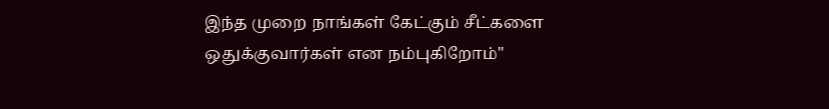இந்த முறை நாங்கள் கேட்கும் சீட்களை ஒதுக்குவார்கள் என நம்புகிறோம்"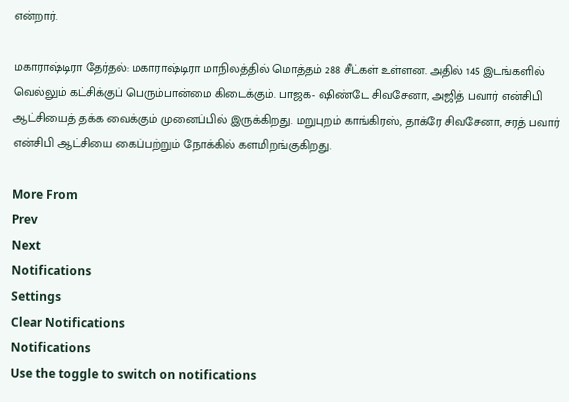என்றார்.

மகாராஷ்டிரா தேர்தல்: மகாராஷ்டிரா மாநிலத்தில் மொத்தம் 288 சீட்கள் உள்ளன. அதில் 145 இடங்களில் வெல்லும் கட்சிக்குப் பெரும்பான்மை கிடைக்கும். பாஜக- ஷிண்டே சிவசேனா, அஜித் பவார் என்சிபி ஆட்சியைத் தக்க வைக்கும் முனைப்பில் இருக்கிறது. மறுபுறம் காங்கிரஸ், தாக்ரே சிவசேனா, சரத் பவார் என்சிபி ஆட்சியை கைப்பற்றும் நோக்கில் களமிறங்குகிறது.

More From
Prev
Next
Notifications
Settings
Clear Notifications
Notifications
Use the toggle to switch on notifications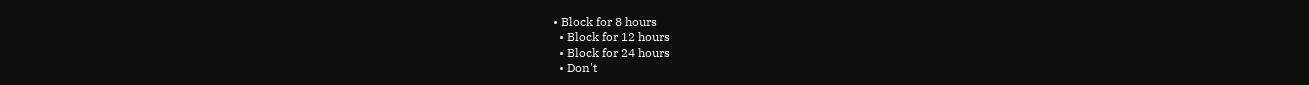• Block for 8 hours
  • Block for 12 hours
  • Block for 24 hours
  • Don't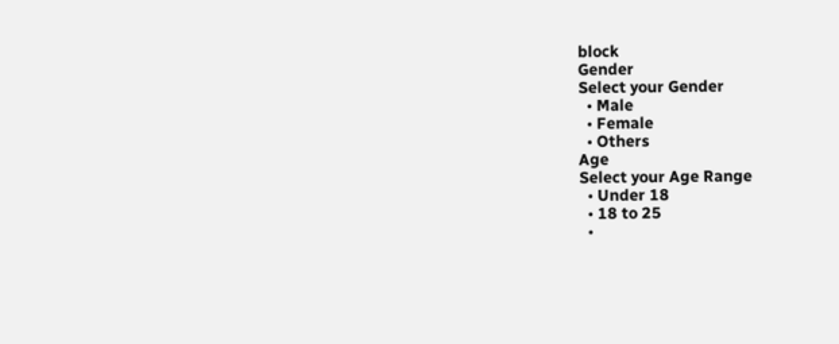block
Gender
Select your Gender
  • Male
  • Female
  • Others
Age
Select your Age Range
  • Under 18
  • 18 to 25
  •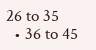26 to 35
  • 36 to 45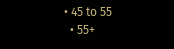• 45 to 55
  • 55+